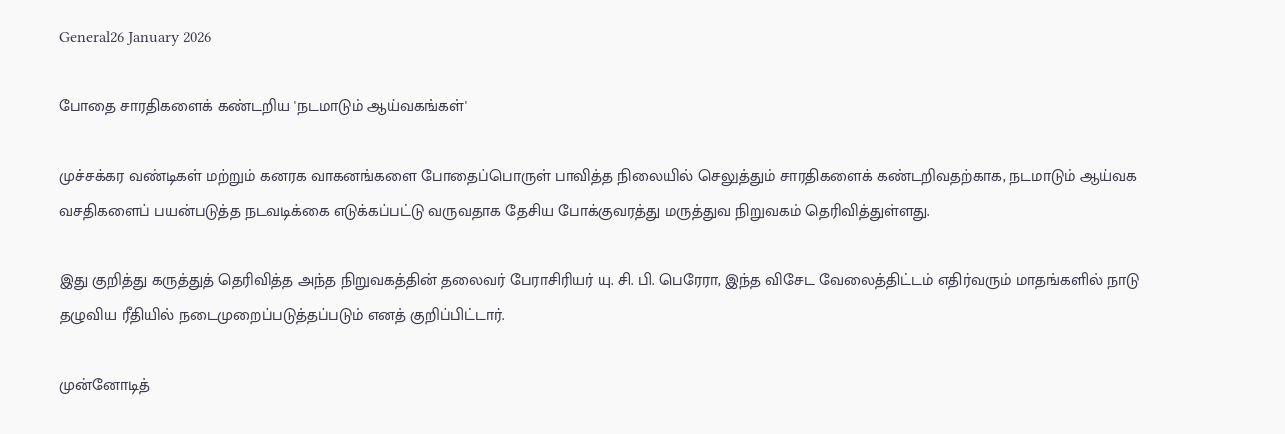General26 January 2026

போதை சாரதிகளைக் கண்டறிய 'நடமாடும் ஆய்வகங்கள்'

முச்சக்கர வண்டிகள் மற்றும் கனரக வாகனங்களை போதைப்பொருள் பாவித்த நிலையில் செலுத்தும் சாரதிகளைக் கண்டறிவதற்காக, நடமாடும் ஆய்வக வசதிகளைப் பயன்படுத்த நடவடிக்கை எடுக்கப்பட்டு வருவதாக தேசிய போக்குவரத்து மருத்துவ நிறுவகம் தெரிவித்துள்ளது.

இது குறித்து கருத்துத் தெரிவித்த அந்த நிறுவகத்தின் தலைவர் பேராசிரியர் யு. சி. பி. பெரேரா, இந்த விசேட வேலைத்திட்டம் எதிர்வரும் மாதங்களில் நாடு தழுவிய ரீதியில் நடைமுறைப்படுத்தப்படும் எனத் குறிப்பிட்டார்.

முன்னோடித்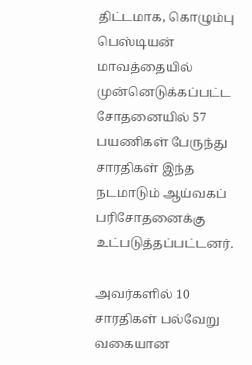திட்டமாக, கொழும்பு பெஸ்டியன் மாவத்தையில் முன்னெடுக்கப்பட்ட சோதனையில் 57 பயணிகள் பேருந்து சாரதிகள் இந்த நடமாடும் ஆய்வகப் பரிசோதனைக்கு உட்படுத்தப்பட்டனர்.

அவர்களில் 10 சாரதிகள் பல்வேறு வகையான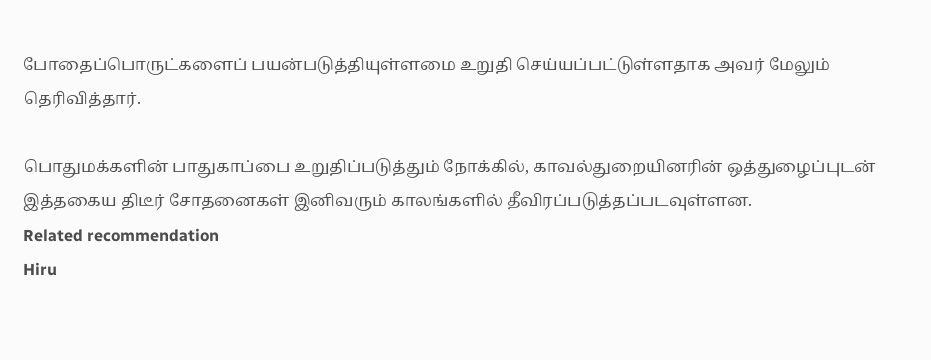போதைப்பொருட்களைப் பயன்படுத்தியுள்ளமை உறுதி செய்யப்பட்டுள்ளதாக அவர் மேலும் தெரிவித்தார்.

பொதுமக்களின் பாதுகாப்பை உறுதிப்படுத்தும் நோக்கில், காவல்துறையினரின் ஒத்துழைப்புடன் இத்தகைய திடீர் சோதனைகள் இனிவரும் காலங்களில் தீவிரப்படுத்தப்படவுள்ளன.
Related recommendation
Hiru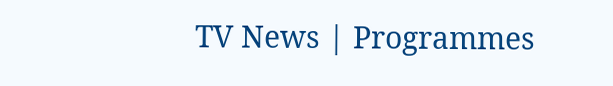TV News | Programmes